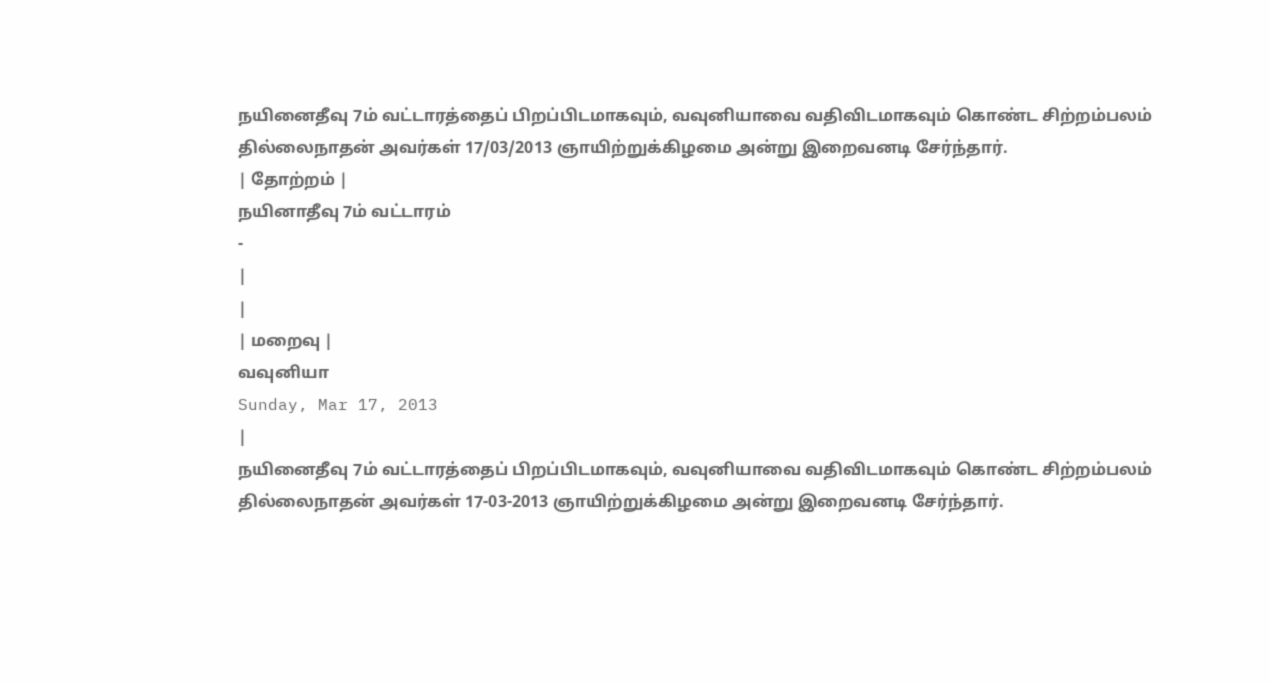நயினைதீவு 7ம் வட்டாரத்தைப் பிறப்பிடமாகவும், வவுனியாவை வதிவிடமாகவும் கொண்ட சிற்றம்பலம் தில்லைநாதன் அவர்கள் 17/03/2013 ஞாயிற்றுக்கிழமை அன்று இறைவனடி சேர்ந்தார்.
| தோற்றம் |
நயினாதீவு 7ம் வட்டாரம்
-
|
|
| மறைவு |
வவுனியா
Sunday, Mar 17, 2013
|
நயினைதீவு 7ம் வட்டாரத்தைப் பிறப்பிடமாகவும், வவுனியாவை வதிவிடமாகவும் கொண்ட சிற்றம்பலம் தில்லைநாதன் அவர்கள் 17-03-2013 ஞாயிற்றுக்கிழமை அன்று இறைவனடி சேர்ந்தார்.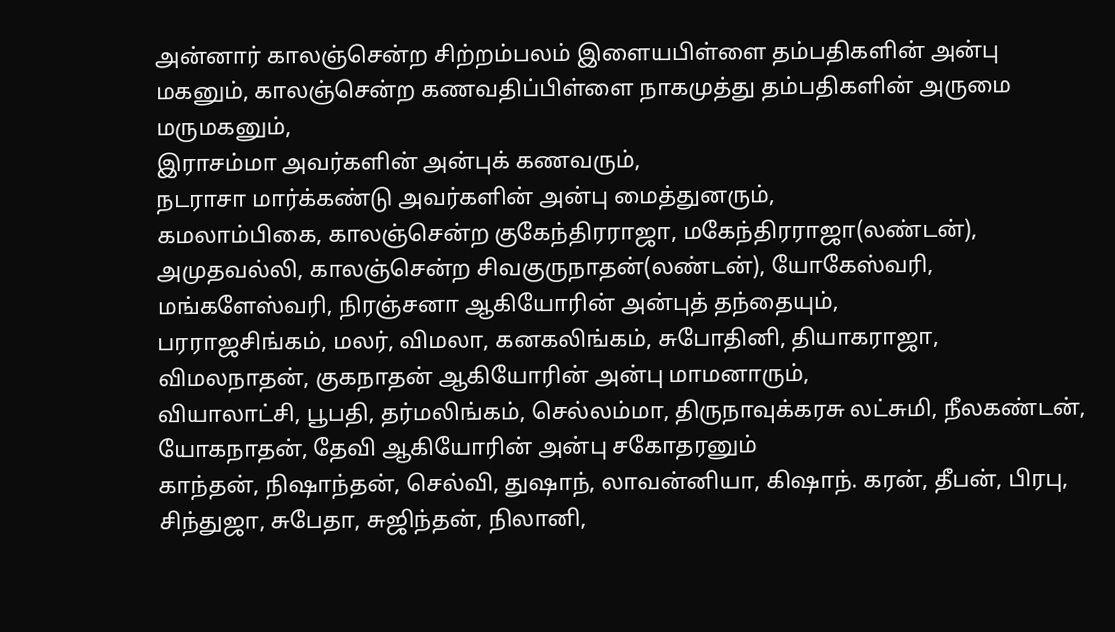அன்னார் காலஞ்சென்ற சிற்றம்பலம் இளையபிள்ளை தம்பதிகளின் அன்பு மகனும், காலஞ்சென்ற கணவதிப்பிள்ளை நாகமுத்து தம்பதிகளின் அருமை மருமகனும்,
இராசம்மா அவர்களின் அன்புக் கணவரும்,
நடராசா மார்க்கண்டு அவர்களின் அன்பு மைத்துனரும்,
கமலாம்பிகை, காலஞ்சென்ற குகேந்திரராஜா, மகேந்திரராஜா(லண்டன்), அமுதவல்லி, காலஞ்சென்ற சிவகுருநாதன்(லண்டன்), யோகேஸ்வரி, மங்களேஸ்வரி, நிரஞ்சனா ஆகியோரின் அன்புத் தந்தையும்,
பரராஜசிங்கம், மலர், விமலா, கனகலிங்கம், சுபோதினி, தியாகராஜா, விமலநாதன், குகநாதன் ஆகியோரின் அன்பு மாமனாரும்,
வியாலாட்சி, பூபதி, தர்மலிங்கம், செல்லம்மா, திருநாவுக்கரசு லட்சுமி, நீலகண்டன், யோகநாதன், தேவி ஆகியோரின் அன்பு சகோதரனும்
காந்தன், நிஷாந்தன், செல்வி, துஷாந், லாவன்னியா, கிஷாந். கரன், தீபன், பிரபு, சிந்துஜா, சுபேதா, சுஜிந்தன், நிலானி,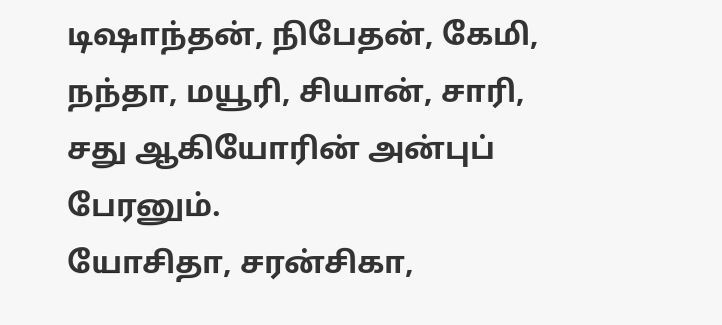டிஷாந்தன், நிபேதன், கேமி, நந்தா, மயூரி, சியான், சாரி, சது ஆகியோரின் அன்புப் பேரனும்.
யோசிதா, சரன்சிகா,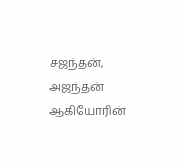சஜந்தன், அஜந்தன் ஆகியோரின்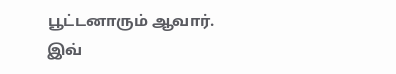பூட்டனாரும் ஆவார்.
இவ்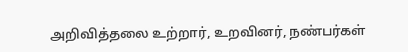அறிவித்தலை உற்றார், உறவினர், நண்பர்கள்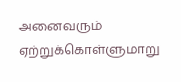அனைவரும் ஏற்றுக்கொள்ளுமாறு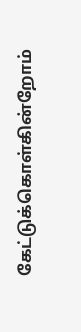கேட்டுக்கொள்கின்றோம்